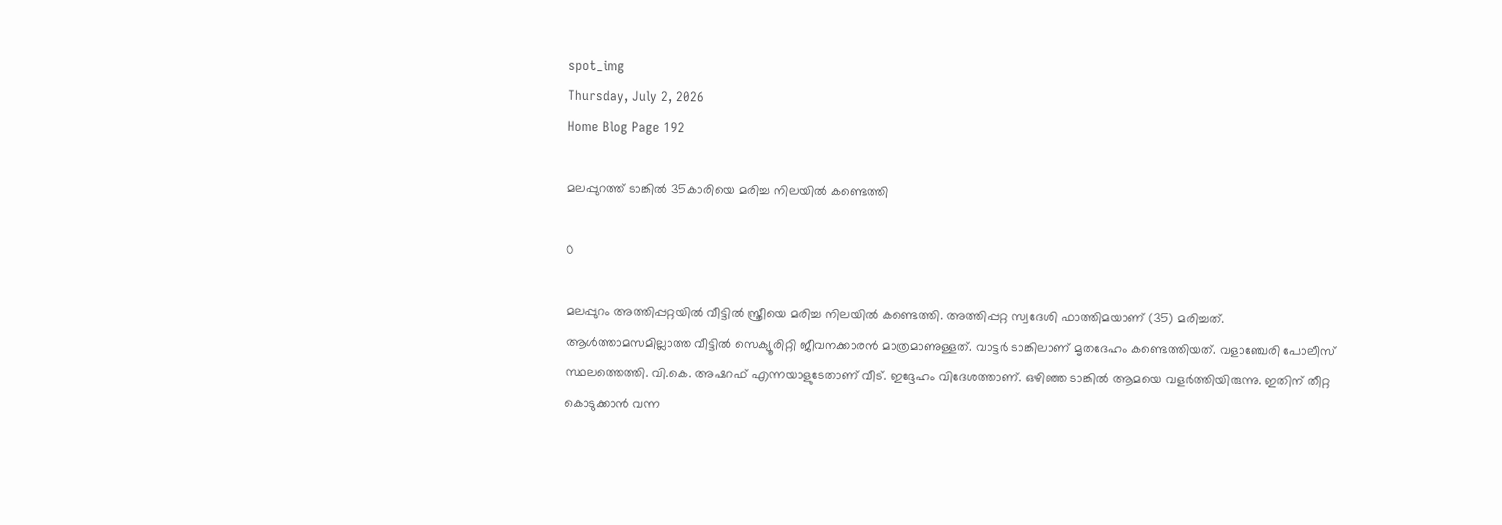spot_img
Thursday, July 2, 2026
Home Blog Page 192

മലപ്പുറത്ത് ടാങ്കിൽ 35കാരിയെ മരിച്ച നിലയിൽ കണ്ടെത്തി

0

മലപ്പുറം അത്തിപ്പറ്റയിൽ വീട്ടിൽ സ്ത്രീയെ മരിച്ച നിലയിൽ കണ്ടെത്തി. അത്തിപ്പറ്റ സ്വദേശി ഫാത്തിമയാണ് (35) മരിച്ചത്. ആൾത്താമസമില്ലാത്ത വീട്ടിൽ സെക്യൂരിറ്റി ജീവനക്കാരൻ മാത്രമാണുള്ളത്. വാട്ടർ ടാങ്കിലാണ് മൃതദേഹം കണ്ടെത്തിയത്. വളാഞ്ചേരി പോലീസ് സ്ഥലത്തെത്തി. വി.കെ. അഷറഫ് എന്നയാളുടേതാണ് വീട്. ഇദ്ദേഹം വിദേശത്താണ്. ഒഴിഞ്ഞ ടാങ്കിൽ ആമയെ വളർത്തിയിരുന്നു. ഇതിന് തീറ്റ കൊടുക്കാൻ വന്ന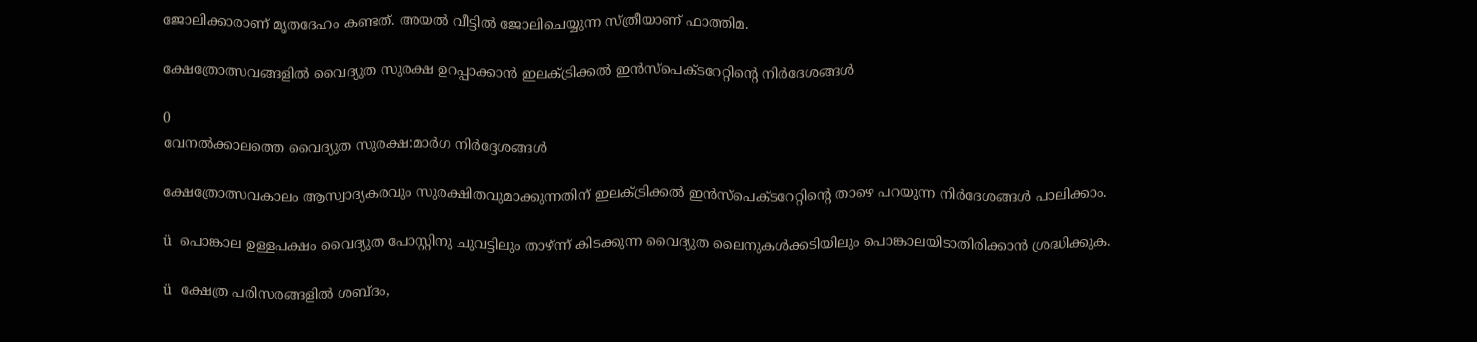ജോലിക്കാരാണ് മൃതദേഹം കണ്ടത്. അയൽ വീട്ടിൽ ജോലിചെയ്യുന്ന സ്ത്രീയാണ് ഫാത്തിമ.

ക്ഷേത്രോത്സവങ്ങളിൽ വൈദ്യുത സുരക്ഷ ഉറപ്പാക്കാൻ ഇലക്ട്രിക്കൽ ഇൻസ്പെക്ടറേറ്റിന്റെ നിർദേശങ്ങൾ

0
വേനൽക്കാലത്തെ വൈദ്യുത സുരക്ഷ:മാർഗ നിർദ്ദേശങ്ങൾ

ക്ഷേത്രോത്സവകാലം ആസ്വാദ്യകരവും സുരക്ഷിതവുമാക്കുന്നതിന് ഇലക്ട്രിക്കൽ ഇൻസ്പെക്ടറേറ്റിന്റെ താഴെ പറയുന്ന നിർദേശങ്ങൾ പാലിക്കാം.

ü  പൊങ്കാല ഉള്ളപക്ഷം വൈദ്യുത പോസ്റ്റിനു ചുവട്ടിലും താഴ്ന്ന് കിടക്കുന്ന വൈദ്യുത ലൈനുകൾക്കടിയിലും പൊങ്കാലയിടാതിരിക്കാൻ ശ്രദ്ധിക്കുക.

ü  ക്ഷേത്ര പരിസരങ്ങളിൽ ശബ്ദം,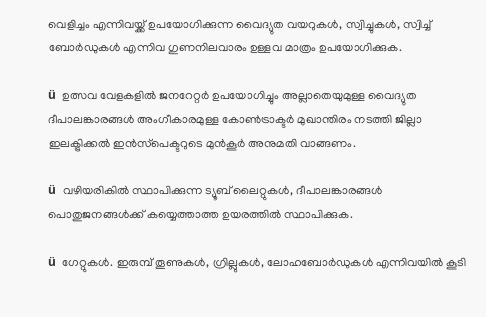വെളിച്ചം എന്നിവയ്ക്ക് ഉപയോഗിക്കുന്ന വൈദ്യുത വയറുകൾ, സ്വിച്ചുകൾ, സ്വിച്ച് ബോർഡുകൾ എന്നിവ ഗുണനിലവാരം ഉള്ളവ മാത്രം ഉപയോഗിക്കുക.

ü  ഉത്സവ വേളകളിൽ ജനറേറ്റർ ഉപയോഗിച്ചും അല്ലാതെയുമുള്ള വൈദ്യുത ദീപാലങ്കാരങ്ങൾ അംഗീകാരമുള്ള കോൺട്രാക്ടർ മുഖാന്തിരം നടത്തി ജില്ലാ ഇലക്ട്രിക്കൽ ഇൻസ്‌പെക്ടറുടെ മുൻകൂർ അനുമതി വാങ്ങണം.

ü  വഴിയരികിൽ സ്ഥാപിക്കുന്ന ട്യൂബ് ലൈറ്റുകൾ, ദീപാലങ്കാരങ്ങൾ പൊതുജനങ്ങൾക്ക് കയ്യെത്താത്ത ഉയരത്തിൽ സ്ഥാപിക്കുക.

ü  ഗേറ്റുകൾ. ഇരുമ്പ് തൂണുകൾ, ഗ്രില്ലുകൾ, ലോഹബോർഡുകൾ എന്നിവയിൽ കൂടി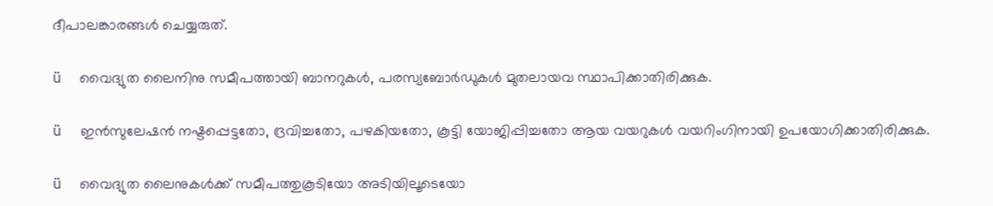ദീപാലങ്കാരങ്ങൾ ചെയ്യരുത്.

ü  വൈദ്യുത ലൈനിനു സമീപത്തായി ബാനറുകൾ, പരസ്യബോർഡുകൾ മുതലായവ സ്ഥാപിക്കാതിരിക്കുക.

ü  ഇൻസുലേഷൻ നഷ്ടപ്പെട്ടതോ, ദ്രവിച്ചതോ, പഴകിയതോ, കൂട്ടി യോജിപ്പിച്ചതോ ആയ വയറുകൾ വയറിംഗിനായി ഉപയോഗിക്കാതിരിക്കുക.

ü  വൈദ്യുത ലൈനുകൾക്ക് സമീപത്തുകൂടിയോ അടിയിലൂടെയോ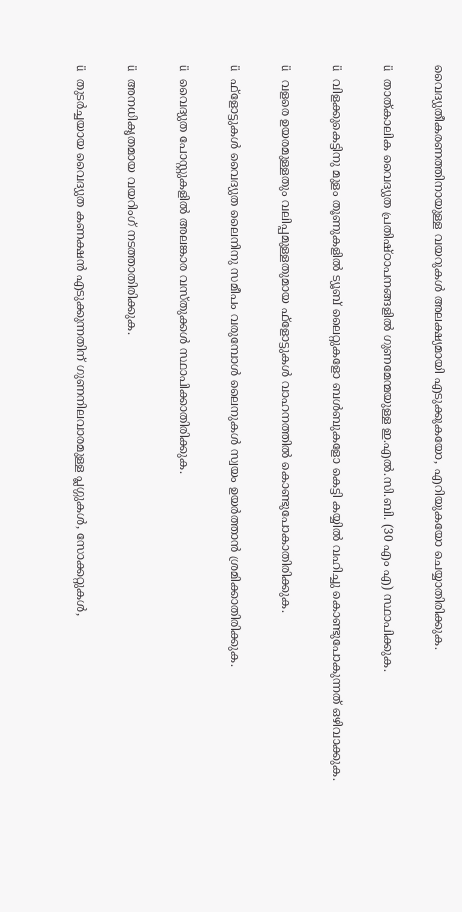വൈദ്യുതീകരണത്തിനായുള്ള വയറുകൾ അലക്ഷ്യമായി എടുക്കുകയോ, എറിയുകയോ ചെയ്യാതിരിക്കുക.

ü  താത്കാലിക വൈദ്യുത പ്രതിഷ്ഠാപനങ്ങളിൽ ഗുണമേന്മയുള്ള ഇ.എൽ.സി.ബി. (30 എം എ) സ്ഥാപിക്കുക.

ü  വിളക്കുകെട്ടിനു മുളം തൂണുകളിൽ ട്യൂബ് ലൈറ്റുകളോ ബൾബുകളോ കെട്ടി കയ്യിൽ വഹിച്ചു കൊണ്ടുപോകുന്നത് ഒഴിവാക്കുക.

ü  വളരെ ഉയരമുള്ളതും വലിപ്പമുള്ളതുമായ ഫ്‌ളോട്ടുകൾ വാഹനത്തിൽ കൊണ്ടുപോകാതിരിക്കുക.

ü  ഫ്‌ളോട്ടുകൾ വൈദ്യുത ലൈനിനു സമീപം വരുമ്പോൾ ലൈനുകൾ സ്വയം ഉയർത്താൻ ശ്രമിക്കാതിരിക്കുക.

ü  വൈദ്യുത പോസ്റ്റുകളിൽ അലങ്കാര വസ്തുക്കൾ സ്ഥാപിക്കാതിരിക്കുക.

ü  അനധികൃതമായ വയറിംഗ് നടത്താതിരിക്കുക.

ü  തുടർച്ചയായ വൈദ്യുത കണക്ഷൻ എടുക്കുന്നതിന് ഗുണനിലവാരമുള്ള പ്ലഗ്ഗുകൾ, സോക്കറ്റുകൾ,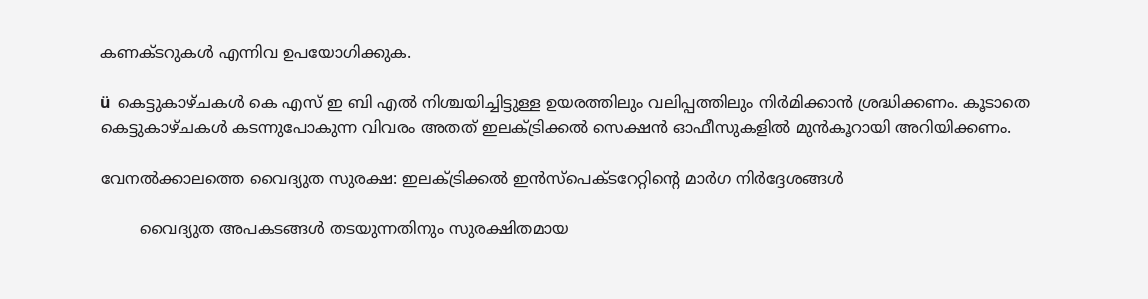കണക്ടറുകൾ എന്നിവ ഉപയോഗിക്കുക.

ü  കെട്ടുകാഴ്ചകൾ കെ എസ് ഇ ബി എൽ നിശ്ചയിച്ചിട്ടുള്ള ഉയരത്തിലും വലിപ്പത്തിലും നിർമിക്കാൻ ശ്രദ്ധിക്കണം. കൂടാതെ കെട്ടുകാഴ്ചകൾ കടന്നുപോകുന്ന വിവരം അതത് ഇലക്ട്രിക്കൽ സെക്ഷൻ ഓഫീസുകളിൽ മുൻകൂറായി അറിയിക്കണം.

വേനൽക്കാലത്തെ വൈദ്യുത സുരക്ഷ: ഇലക്ട്രിക്കൽ ഇൻസ്പെക്ടറേറ്റിന്റെ മാർഗ നിർദ്ദേശങ്ങൾ

        വൈദ്യുത അപകടങ്ങൾ തടയുന്നതിനും സുരക്ഷിതമായ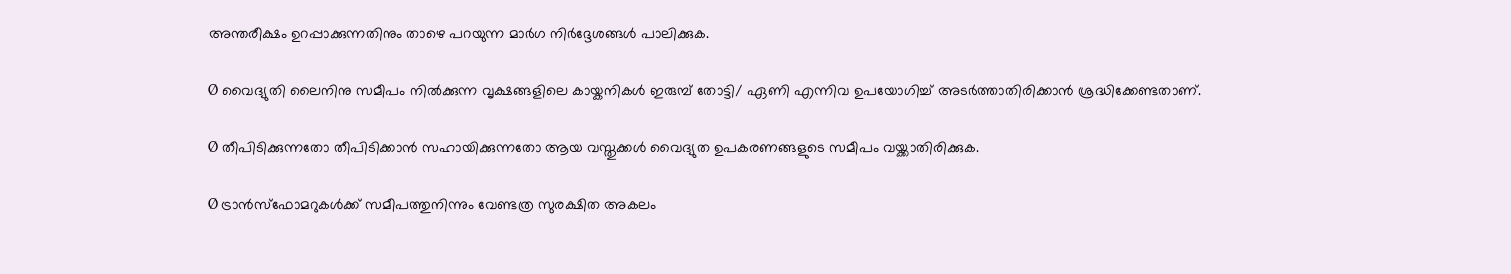അന്തരീക്ഷം ഉറപ്പാക്കുന്നതിനും താഴെ പറയുന്ന മാർഗ നിർദ്ദേശങ്ങൾ പാലിക്കുക.

Ø വൈദ്യുതി ലൈനിനു സമീപം നിൽക്കുന്ന വൃക്ഷങ്ങളിലെ കായ്കനികൾ ഇരുമ്പ് തോട്ടി/ ഏണി എന്നിവ ഉപയോഗിച്ച് അടർത്താതിരിക്കാൻ ശ്രദ്ധിക്കേണ്ടതാണ്.

Ø തീപിടിക്കുന്നതോ തീപിടിക്കാൻ സഹായിക്കുന്നതോ ആയ വസ്തുക്കൾ വൈദ്യുത ഉപകരണങ്ങളുടെ സമീപം വയ്ക്കാതിരിക്കുക.

Ø ട്രാൻസ്ഫോമറുകൾക്ക് സമീപത്തുനിന്നും വേണ്ടത്ര സുരക്ഷിത അകലം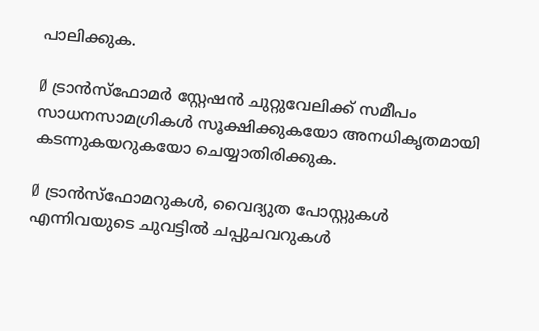പാലിക്കുക.

Ø ട്രാൻസ്ഫോമർ സ്റ്റേഷൻ ചുറ്റുവേലിക്ക് സമീപം സാധനസാമഗ്രികൾ സൂക്ഷിക്കുകയോ അനധികൃതമായി കടന്നുകയറുകയോ ചെയ്യാതിരിക്കുക.

Ø ട്രാൻസ്ഫോമറുകൾ, വൈദ്യുത പോസ്റ്റുകൾ എന്നിവയുടെ ചുവട്ടിൽ ചപ്പുചവറുകൾ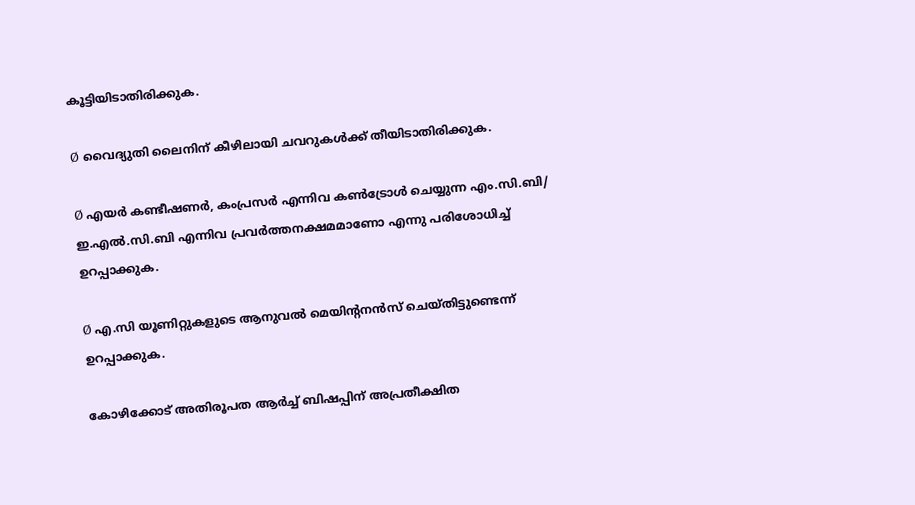കൂട്ടിയിടാതിരിക്കുക.

Ø വൈദ്യുതി ലൈനിന് കീഴിലായി ചവറുകൾക്ക് തീയിടാതിരിക്കുക.

Ø എയർ കണ്ടീഷണർ, കംപ്രസർ എന്നിവ കൺട്രോൾ ചെയ്യുന്ന എം.സി.ബി/ ഇ.എൽ.സി.ബി എന്നിവ പ്രവർത്തനക്ഷമമാണോ എന്നു പരിശോധിച്ച് ഉറപ്പാക്കുക.

Ø എ.സി യൂണിറ്റുകളുടെ ആനുവൽ മെയിന്റനൻസ് ചെയ്തിട്ടുണ്ടെന്ന് ഉറപ്പാക്കുക.

കോഴിക്കോട് അതിരൂപത ആര്‍ച്ച് ബിഷപ്പിന് അപ്രതീക്ഷിത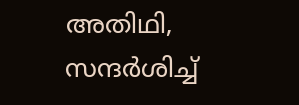അതിഥി, സന്ദർശിച്ച്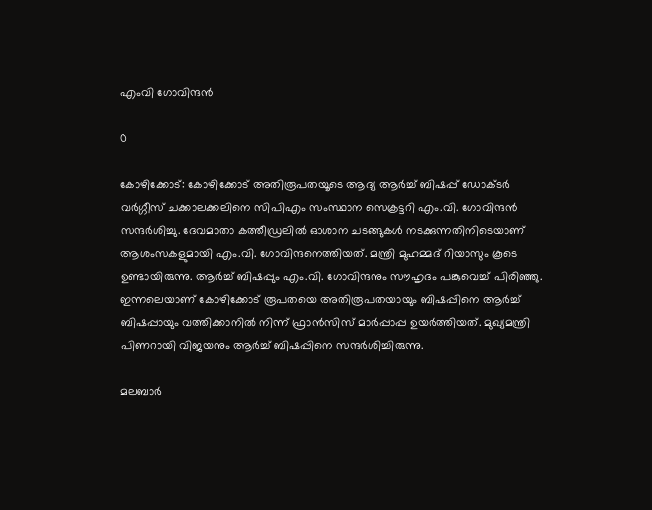എംവി ഗോവിന്ദന്‍

0

കോഴിക്കോട്: കോഴിക്കോട് അതിരൂപതയൂടെ ആദ്യ ആര്‍ച്ച് ബിഷപ്പ് ഡോക്ടര്‍ വര്‍ഗ്ഗീസ് ചക്കാലക്കലിനെ സിപിഎം സംസ്ഥാന സെക്രട്ടറി എം.വി. ഗോവിന്ദന്‍ സന്ദര്‍ശിച്ചു. ദേവമാതാ കത്തീഡ്രലില്‍ ഓശാന ചടങ്ങുകള്‍ നടക്കുന്നതിനിടെയാണ് ആശംസകളുമായി എം.വി. ഗോവിന്ദനെത്തിയത്. മന്ത്രി മുഹമ്മദ് റിയാസും കൂടെ ഉണ്ടായിരുന്നു. ആര്‍ച്ച് ബിഷപ്പും എം.വി. ഗോവിന്ദനും സൗഹൃദം പങ്കുവെച്ച് പിരിഞ്ഞു. ഇന്നലെയാണ് കോഴിക്കോട് രൂപതയെ അതിരൂപതയായും ബിഷപ്പിനെ ആര്‍ച്ച് ബിഷപ്പായും വത്തിക്കാനില്‍ നിന്ന് ഫ്രാന്‍സിസ് മാര്‍പ്പാപ്പ ഉയര്‍ത്തിയത്. മുഖ്യമന്ത്രി പിണറായി വിജയനും ആര്‍ച്ച് ബിഷപ്പിനെ സന്ദര്‍ശിച്ചിരുന്നു.

മലബാർ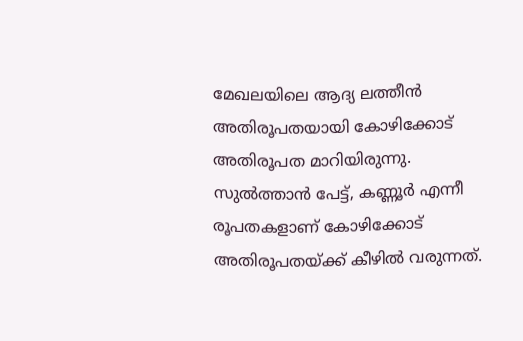മേഖലയിലെ ആദ്യ ലത്തീൻ അതിരൂപതയായി കോഴിക്കോട് അതിരൂപത മാറിയിരുന്നു. സുൽത്താൻ പേട്ട്, കണ്ണൂർ എന്നീ രൂപതകളാണ് കോഴിക്കോട് അതിരൂപതയ്ക്ക് കീഴിൽ വരുന്നത്.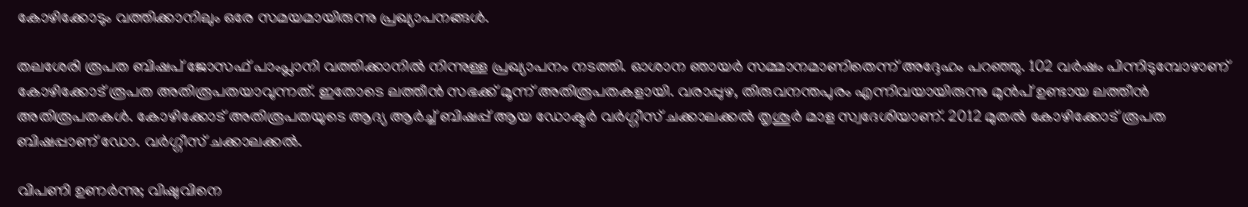കോഴിക്കോടും വത്തിക്കാനിലും ഒരേ സമയമായിരുന്നു പ്രഖ്യാപനങ്ങൾ.

തലശേരി രൂപത ബിഷപ് ജോസഫ് പാംപ്ലാനി വത്തിക്കാനിൽ നിന്നുള്ള പ്രഖ്യാപനം നടത്തി. ഓശാന ഞായർ സമ്മാനമാണിതെന്ന് അദ്ദേഹം പറഞ്ഞു. 102 വർഷം പിന്നിടുമ്പോഴാണ് കോഴിക്കോട് രൂപത അതിരൂപതയാവുന്നത്. ഇതോടെ ലത്തീൻ സഭക്ക് മൂന്ന് അതിരൂപതകളായി. വരാപ്പുഴ, തിരുവനന്തപുരം എന്നിവയായിരുന്നു മുൻപ് ഉണ്ടായ ലത്തീൻ അതിരൂപതകൾ. കോഴിക്കോട് അതിരൂപതയുടെ ആദ്യ ആർച്ച് ബിഷപ്പ് ആയ ഡോക്ടർ വർഗ്ഗീസ് ചക്കാലക്കൽ തൃശൂർ മാള സ്വദേശിയാണ്. 2012 മുതൽ കോഴിക്കോട് രൂപത ബിഷപ്പാണ് ഡോ. വർഗ്ഗീസ് ചക്കാലക്കൽ.

വിപണി ഉണർന്നു; വിഷുവിനെ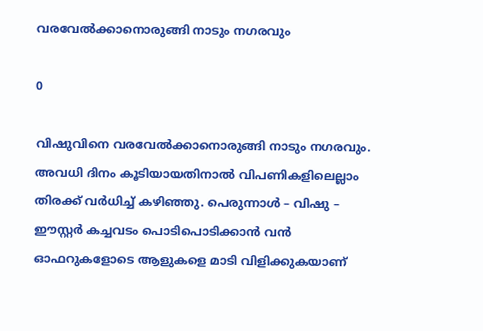വരവേൽക്കാനൊരുങ്ങി നാടും നഗരവും

0

വിഷുവിനെ വരവേൽക്കാനൊരുങ്ങി നാടും നഗരവും. അവധി ദിനം കൂടിയായതിനാൽ വിപണികളിലെല്ലാം തിരക്ക് വർധിച്ച് കഴിഞ്ഞു. പെരുന്നാൾ – വിഷു – ഈസ്റ്റർ കച്ചവടം പൊടിപൊടിക്കാൻ വൻ ഓഫറുകളോടെ ആളുകളെ മാടി വിളിക്കുകയാണ്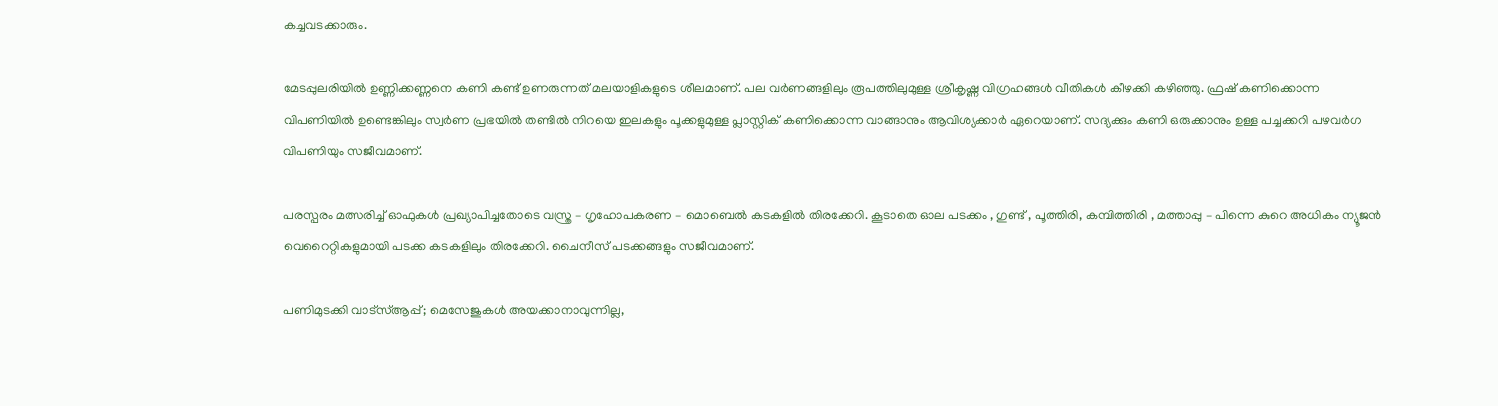കച്ചവടക്കാരും.

മേടപ്പുലരിയിൽ ഉണ്ണിക്കണ്ണനെ കണി കണ്ട് ഉണരുന്നത് മലയാളികളുടെ ശീലമാണ്. പല വർണങ്ങളിലും രൂപത്തിലുമുള്ള ശ്രീകൃഷ്ണ വിഗ്രഹങ്ങൾ വീതികൾ കീഴക്കി കഴിഞ്ഞു. ഫ്രഷ് കണിക്കൊന്ന വിപണിയിൽ ഉണ്ടെങ്കിലും സ്വർണ പ്രഭയിൽ തണ്ടിൽ നിറയെ ഇലകളും പൂക്കളുമുള്ള പ്ലാസ്റ്റിക് കണിക്കൊന്ന വാങ്ങാനും ആവിശ്യക്കാർ ഏറെയാണ്. സദ്യക്കും കണി ഒരുക്കാനും ഉള്ള പച്ചക്കറി പഴവർഗ വിപണിയും സജീവമാണ്.

പരസ്പരം മത്സരിച്ച് ഓഫുകൾ പ്രഖ്യാപിച്ചതോടെ വസ്ത്ര – ഗൃഹോപകരണ – മൊബെൽ കടകളിൽ തിരക്കേറി. കൂടാതെ ഓല പടക്കം , ഗുണ്ട് , പൂത്തിരി, കമ്പിത്തിരി , മത്താപ്പു – പിന്നെ കുറെ അധികം ന്യൂജൻ വെറൈറ്റികളുമായി പടക്ക കടകളിലും തിരക്കേറി. ചൈനീസ് പടക്കങ്ങളും സജീവമാണ്.

പണിമുടക്കി വാട്‌സ്ആപ്പ്; മെസേജുകള്‍ അയക്കാനാവുന്നില്ല,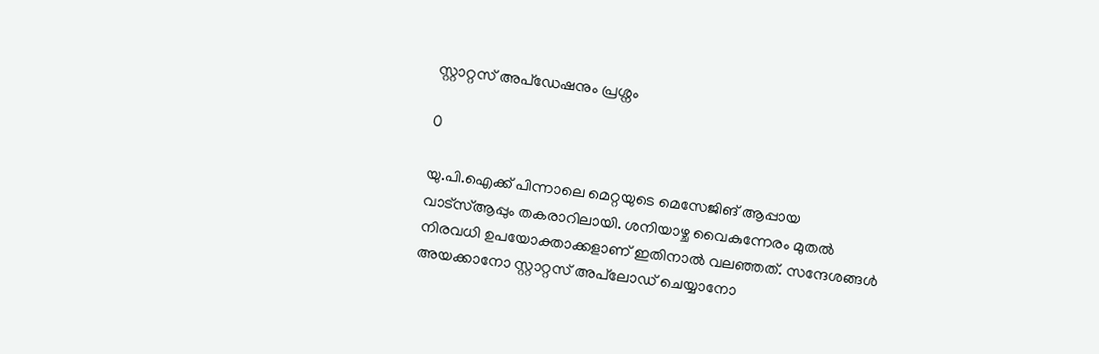സ്റ്റാറ്റസ് അപ്‌ഡേഷനും പ്രശ്നം

0

യു.പി.ഐക്ക് പിന്നാലെ മെറ്റയുടെ മെസേജിങ് ആപ്പായ വാട്സ്ആപ്പും തകരാറിലായി. ശനിയാഴ്ച വൈകുന്നേരം മുതൽ നിരവധി ഉപയോക്താക്കളാണ് ഇതിനാൽ വലഞ്ഞത്. സന്ദേശങ്ങൾ അയക്കാനോ സ്റ്റാറ്റസ് അപ്‌ലോഡ് ചെയ്യാനോ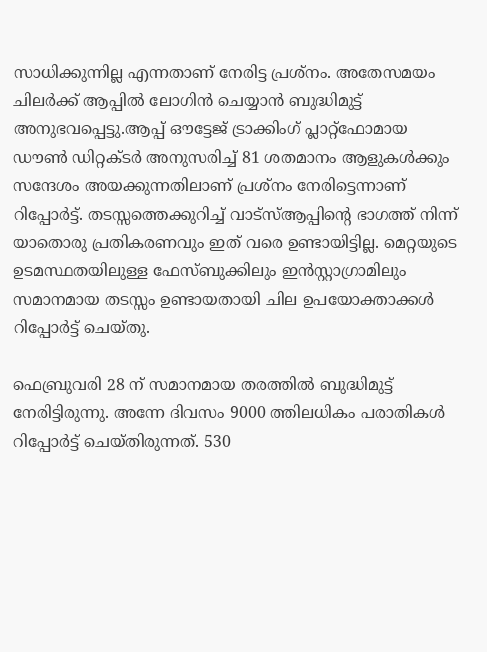സാധിക്കുന്നില്ല എന്നതാണ് നേരിട്ട പ്രശ്നം. അതേസമയം ചിലർക്ക് ആപ്പിൽ ലോഗിൻ ചെയ്യാൻ ബുദ്ധിമുട്ട് അനുഭവപ്പെട്ടു.ആപ്പ് ഔട്ടേജ് ട്രാക്കിംഗ് പ്ലാറ്റ്‌ഫോമായ ഡൗൺ ഡിറ്റക്ടർ അനുസരിച്ച് 81 ശതമാനം ആളുകൾക്കും സന്ദേശം അയക്കുന്നതിലാണ് പ്രശ്നം നേരിട്ടെന്നാണ് റിപ്പോർട്ട്. തടസ്സത്തെക്കുറിച്ച് വാട്സ്ആപ്പിന്‍റെ ഭാഗത്ത് നിന്ന് യാതൊരു പ്രതികരണവും ഇത് വരെ ഉണ്ടായിട്ടില്ല. മെറ്റയുടെ ഉടമസ്ഥതയിലുള്ള ഫേസ്ബുക്കിലും ഇൻസ്റ്റാഗ്രാമിലും സമാനമായ തടസ്സം ഉണ്ടായതായി ചില ഉപയോക്താക്കൾ റിപ്പോർട്ട് ചെയ്തു.

ഫെബ്രുവരി 28 ന് സമാനമായ തരത്തിൽ ബുദ്ധിമുട്ട് നേരിട്ടിരുന്നു. അന്നേ ദിവസം 9000 ത്തിലധികം പരാതികൾ റിപ്പോർട്ട് ചെയ്തിരുന്നത്. 530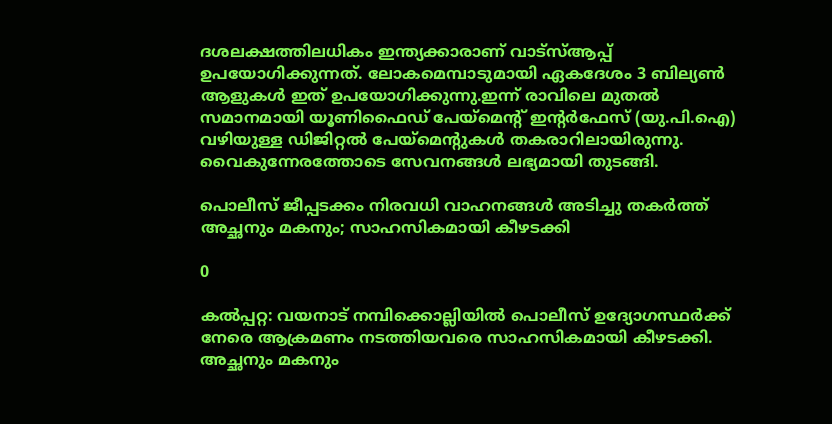ദശലക്ഷത്തിലധികം ഇന്ത്യക്കാരാണ് വാട്സ്ആപ്പ് ഉപയോഗിക്കുന്നത്. ലോകമെമ്പാടുമായി ഏകദേശം 3 ബില്യൺ ആളുകൾ ഇത് ഉപയോഗിക്കുന്നു.ഇന്ന് രാവിലെ മുതൽ സമാനമായി യൂണിഫൈഡ് പേയ്‌മെന്റ് ഇന്റർഫേസ് (യു.പി.ഐ) വഴിയുള്ള ഡിജിറ്റൽ പേയ്‌മെന്റുകൾ തകരാറിലായിരുന്നു. വൈകുന്നേരത്തോടെ സേവനങ്ങൾ ലഭ്യമായി തുടങ്ങി.

പൊലീസ് ജീപ്പടക്കം നിരവധി വാഹനങ്ങൾ അടിച്ചു തകർത്ത് അച്ഛനും മകനും; സാഹസികമായി കീഴടക്കി

0

കൽപ്പറ്റ: വയനാട് നമ്പിക്കൊല്ലിയിൽ പൊലീസ് ഉദ്യോഗസ്ഥർക്ക് നേരെ ആക്രമണം നടത്തിയവരെ സാഹസികമായി കീഴടക്കി. അച്ഛനും മകനും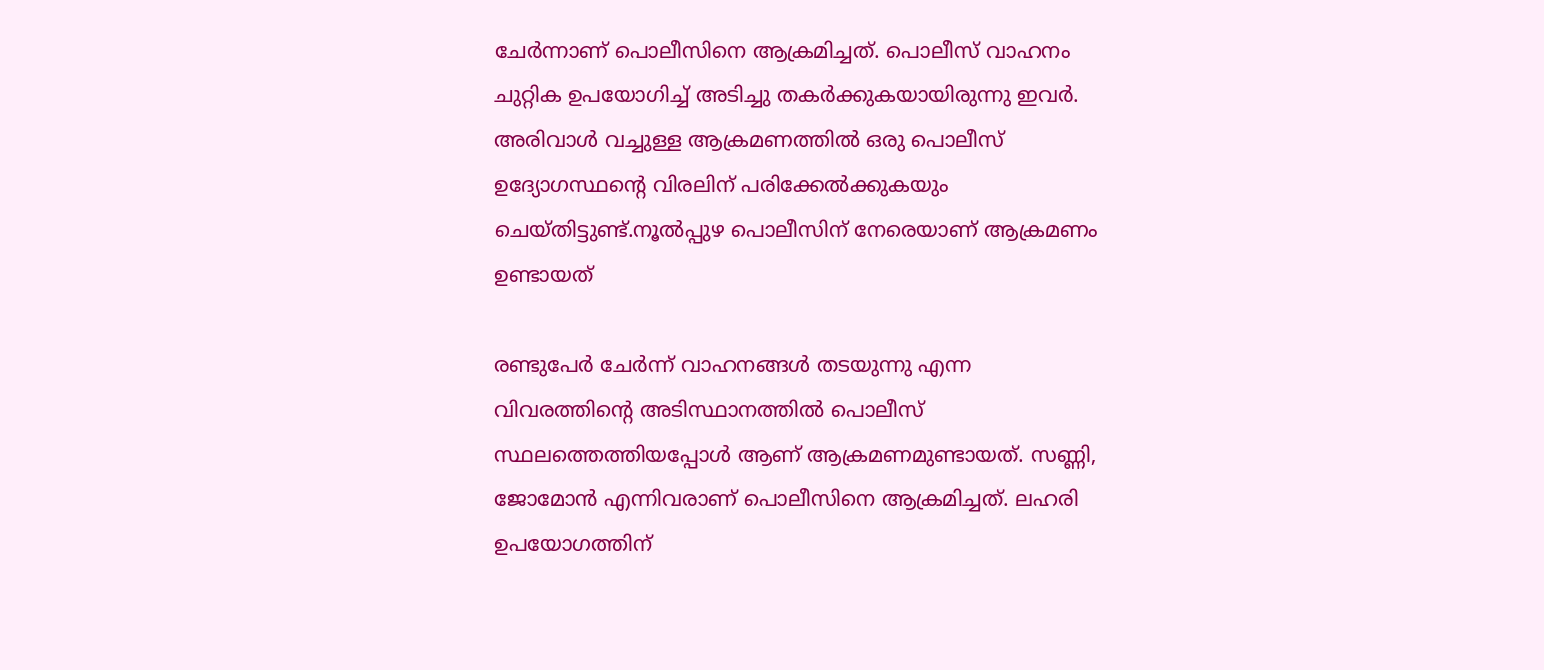ചേർന്നാണ് പൊലീസിനെ ആക്രമിച്ചത്. പൊലീസ് വാഹനം ചുറ്റിക ഉപയോഗിച്ച് അടിച്ചു തകർക്കുകയായിരുന്നു ഇവർ. അരിവാൾ വച്ചുള്ള ആക്രമണത്തിൽ ഒരു പൊലീസ് ഉദ്യോഗസ്ഥന്‍റെ വിരലിന് പരിക്കേൽക്കുകയും ചെയ്തിട്ടുണ്ട്.നൂൽപ്പുഴ പൊലീസിന് നേരെയാണ് ആക്രമണം ഉണ്ടായത്

രണ്ടുപേർ ചേർന്ന് വാഹനങ്ങൾ തടയുന്നു എന്ന വിവരത്തിന്റെ അടിസ്ഥാനത്തിൽ പൊലീസ് സ്ഥലത്തെത്തിയപ്പോൾ ആണ് ആക്രമണമുണ്ടായത്. സണ്ണി, ജോമോൻ എന്നിവരാണ് പൊലീസിനെ ആക്രമിച്ചത്. ലഹരി ഉപയോഗത്തിന്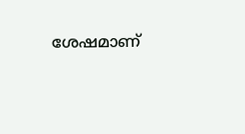ശേഷമാണ്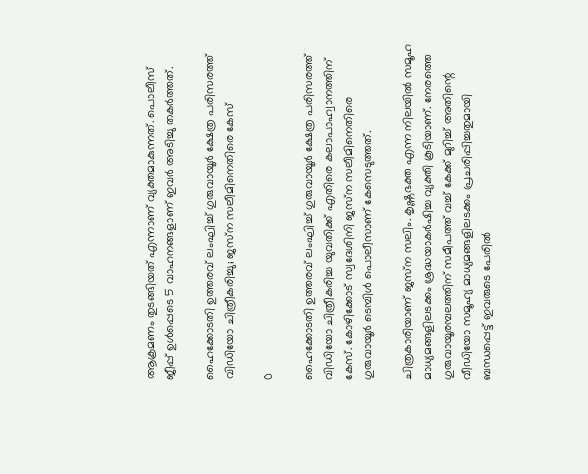ആക്രമണം തുടങ്ങിയത് എന്നാണ് വ്യക്തമാകുന്നത്. പൊലീസ് ജീപ്പ് ഉൾപ്പെടെ 5 വാഹനങ്ങളാണ് ഇവർ അടിച്ചു തകർത്തത്.

ഹൈക്കോടതി ഉത്തരവ് ലംഘിച്ച് ഗുരുവായൂര്‍ ക്ഷേത്ര പരിസരത്ത് വിഡിയോ ചിത്രീകരിച്ചു; ജസ്‌ന സലീമിനെതിരെ കേസ്

0

ഹൈക്കോടതി ഉത്തരവ് ലംഘിച്ച് ഗുരുവായൂര്‍ ക്ഷേത്ര പരിസരത്ത് വിഡിയോ ചിത്രീകരിച്ച യുവതിക്ക് എതിരെ കലാപാഹ്വാനത്തിന് കേസ്. കോഴിക്കോട് സ്വദേശിനി ജസ്‌ന സലീമിനെതിരെ ഗുരുവായൂര്‍ ടെമ്പിള്‍ പൊലീസാണ് കേസെടുത്തത്.

ചിത്രകാരിയാണ് ജസ്‌ന സലിം. കൃഷ്ണഭക്ത എന്ന നിലയില്‍ സമൂഹ മാധ്യമങ്ങളിലടക്കം ശ്രദ്ധയാകര്‍ഷിച്ച വ്യക്തി കൂടിയാണ്. നേരത്തെ ഗുരുവായൂരമ്പലത്തിന് സമീപത്ത് വച്ച് കേക്ക് മുറിച്ച് അതിന്റെ വീഡിയോ സമൂഹ്യ മാധ്യമങ്ങളിലടക്കം പ്രചരിപ്പിച്ചതുമായി ബന്ധപ്പെട്ട് ഇവരുടെ പേരില്‍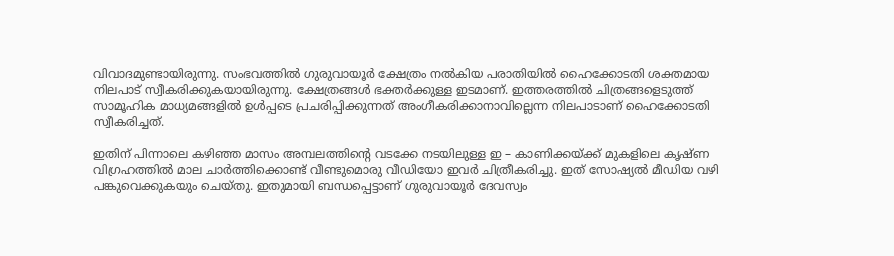വിവാദമുണ്ടായിരുന്നു. സംഭവത്തില്‍ ഗുരുവായൂര്‍ ക്ഷേത്രം നല്‍കിയ പരാതിയില്‍ ഹൈക്കോടതി ശക്തമായ നിലപാട് സ്വീകരിക്കുകയായിരുന്നു. ക്ഷേത്രങ്ങള്‍ ഭക്തര്‍ക്കുള്ള ഇടമാണ്. ഇത്തരത്തില്‍ ചിത്രങ്ങളെടുത്ത് സാമൂഹിക മാധ്യമങ്ങളില്‍ ഉള്‍പ്പടെ പ്രചരിപ്പിക്കുന്നത് അംഗീകരിക്കാനാവില്ലെന്ന നിലപാടാണ് ഹൈക്കോടതി സ്വീകരിച്ചത്.

ഇതിന് പിന്നാലെ കഴിഞ്ഞ മാസം അമ്പലത്തിന്റെ വടക്കേ നടയിലുള്ള ഇ – കാണിക്കയ്ക്ക് മുകളിലെ കൃഷ്ണ വിഗ്രഹത്തില്‍ മാല ചാര്‍ത്തിക്കൊണ്ട് വീണ്ടുമൊരു വീഡിയോ ഇവര്‍ ചിത്രീകരിച്ചു. ഇത് സോഷ്യല്‍ മീഡിയ വഴി പങ്കുവെക്കുകയും ചെയ്തു. ഇതുമായി ബന്ധപ്പെട്ടാണ് ഗുരുവായൂര്‍ ദേവസ്വം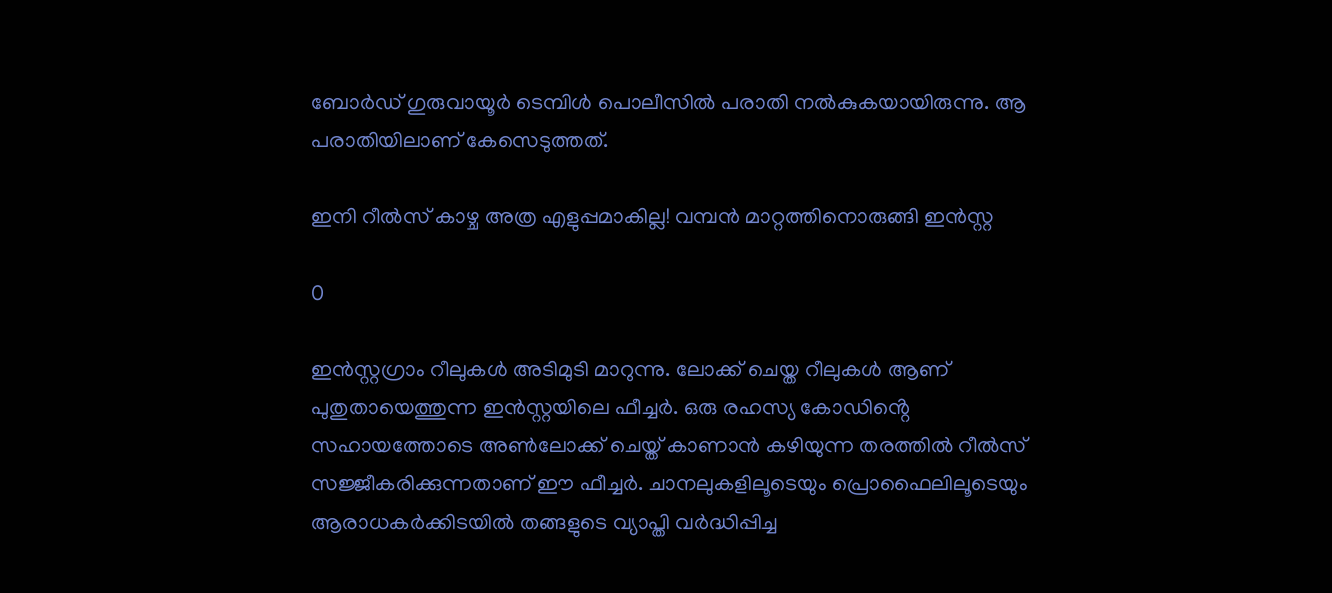ബോര്‍ഡ് ഗുരുവായൂര്‍ ടെമ്പിള്‍ പൊലീസില്‍ പരാതി നല്‍കുകയായിരുന്നു. ആ പരാതിയിലാണ് കേസെടുത്തത്.

ഇനി റീല്‍സ് കാ‍ഴ്ച അത്ര എ‍ളുപ്പമാകില്ല! വമ്പൻ മാറ്റത്തിനൊരുങ്ങി ഇൻസ്റ്റ

0

ഇൻസ്റ്റഗ്രാം റീലുകള്‍ അടിമുടി മാറുന്നു. ലോക്ക് ചെയ്ത റീലുകൾ ആണ് പുതുതായെത്തുന്ന ഇൻസ്റ്റയിലെ ഫീച്ചര്‍. ഒരു രഹസ്യ കോഡിൻ്റെ സഹായത്തോടെ അണ്‍ലോക്ക് ചെയ്ത് കാണാ‍ൻ ക‍ഴിയുന്ന തരത്തില്‍ റീല്‍സ് സജ്ജീകരിക്കുന്നതാണ് ഈ ഫീച്ചര്‍. ചാനലുകളിലൂടെയും പ്രൊഫൈലിലൂടെയും ആരാധകർക്കിടയിൽ തങ്ങളുടെ വ്യാപ്തി വർദ്ധിപ്പിച്ച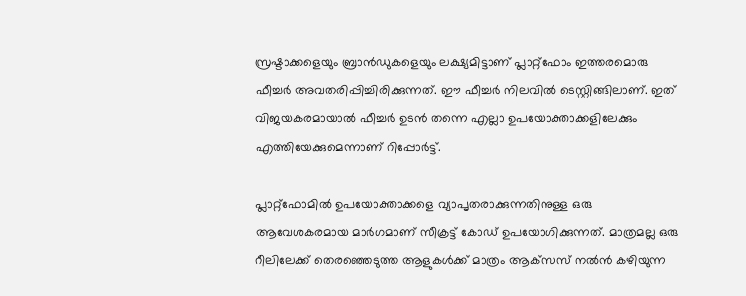സ്രഷ്ടാക്കളെയും ബ്രാൻഡുകളെയും ലക്ഷ്യമിട്ടാണ് പ്ലാറ്റ്‌ഫോം ഇത്തരമൊരു ഫീച്ചര്‍ അവതരിപ്പിച്ചിരിക്കുന്നത്. ഈ ഫീച്ചര്‍ നിലവില്‍ ടെസ്റ്റിങ്ങിലാണ്. ഇത് വിജയകരമായാല്‍ ഫീച്ചര്‍ ഉടന്‍ തന്നെ എല്ലാ ഉപയോക്താക്കളിലേക്കും എത്തിയേക്കുമെന്നാണ് റിപ്പോര്‍ട്ട്.

പ്ലാറ്റ്‌ഫോമിൽ ഉപയോക്താക്കളെ വ്യാപൃതരാക്കുന്നതിനുള്ള ഒരു ആവേശകരമായ മാർഗമാണ് സീക്രട്ട് കോഡ് ഉപയോഗിക്കുന്നത്. മാത്രമല്ല ഒരു റീലിലേക്ക് തെരഞ്ഞെടുത്ത ആളുകൾക്ക് മാത്രം ആക്‌സസ് നല്‍ൻ കഴിയുന്ന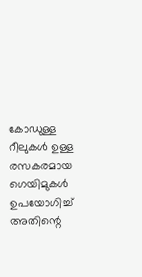കോഡുള്ള റീലുകൾ ഉള്ള രസകരമായ ഗെയിമുകൾ ഉപയോഗിച്ച് അതിന്റെ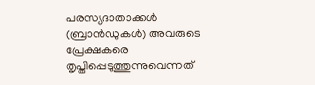പരസ്യദാതാക്കൾ (ബ്രാൻഡുകൾ) അവരുടെ പ്രേക്ഷകരെ തൃപ്തിപ്പെടുത്തുന്നുവെന്നത്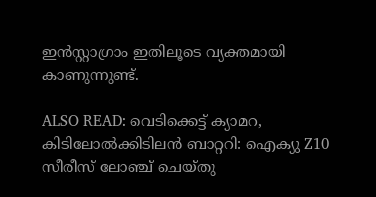ഇൻസ്റ്റാഗ്രാം ഇതിലൂടെ വ്യക്തമായി കാണുന്നുണ്ട്.

ALSO READ: വെടിക്കെട്ട് ക്യാമറ, കിടിലോല്‍ക്കിടിലൻ ബാറ്ററി: ഐക്യു Z10 സീരീസ് ലോഞ്ച് ചെയ്തു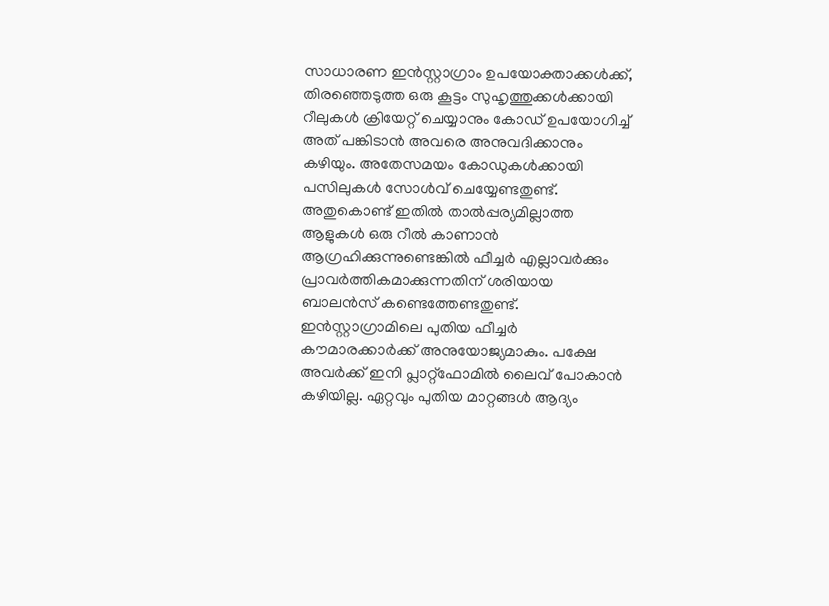സാധാരണ ഇൻസ്റ്റാഗ്രാം ഉപയോക്താക്കൾക്ക്, തിരഞ്ഞെടുത്ത ഒരു കൂട്ടം സുഹൃത്തുക്കൾക്കായി റീലുകൾ ക്രിയേറ്റ് ചെയ്യാനും കോഡ് ഉപയോഗിച്ച് അത് പങ്കിടാൻ അവരെ അനുവദിക്കാനും കഴിയും. അതേസമയം കോഡുകൾക്കായി പസിലുകൾ സോ‍ള്‍വ് ചെയ്യേണ്ടതുണ്ട്. അതുകൊണ്ട് ഇതില്‍ താൽപ്പര്യമില്ലാത്ത ആളുകൾ ഒരു റീൽ കാണാൻ ആഗ്രഹിക്കുന്നുണ്ടെങ്കില്‍ ഫീച്ചർ എല്ലാവർക്കും പ്രാവർത്തികമാക്കുന്നതിന് ശരിയായ ബാലൻസ് കണ്ടെത്തേണ്ടതുണ്ട്. ഇൻസ്റ്റാഗ്രാമിലെ പുതിയ ഫീച്ചർ കൗമാരക്കാർക്ക് അനുയോജ്യമാകും. പക്ഷേ അവർക്ക് ഇനി പ്ലാറ്റ്‌ഫോമിൽ ലൈവ് പോകാന്‍ ക‍ഴിയില്ല. ഏറ്റവും പുതിയ മാറ്റങ്ങൾ ആദ്യം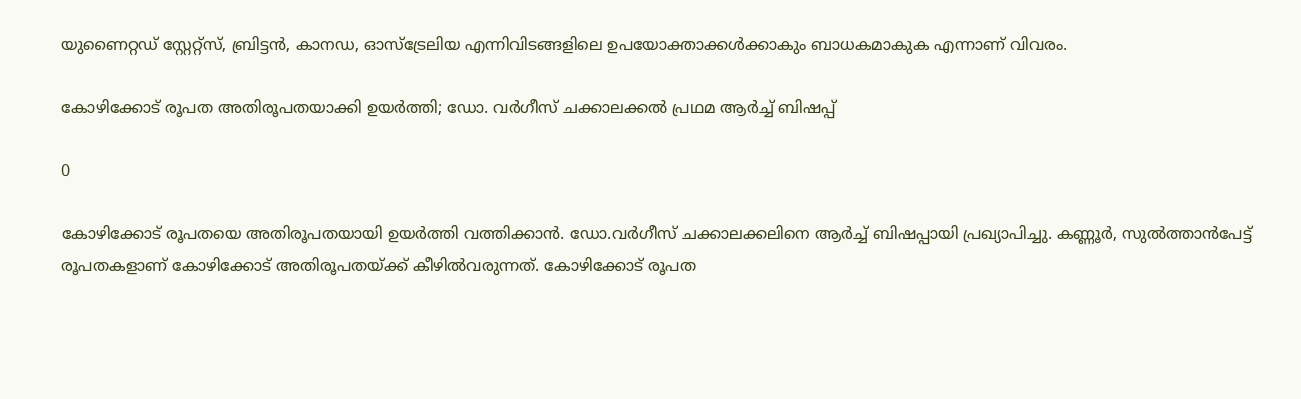യുണൈറ്റഡ് സ്റ്റേറ്റ്സ്, ബ്രിട്ടൻ, കാനഡ, ഓസ്‌ട്രേലിയ എന്നിവിടങ്ങളിലെ ഉപയോക്താക്കൾക്കാകും ബാധകമാകുക എന്നാണ് വിവരം.

കോഴിക്കോട് രൂപത അതിരൂപതയാക്കി ഉയർത്തി; ഡോ. വർഗീസ് ചക്കാലക്കൽ പ്രഥമ ആർച്ച് ബിഷപ്പ്

0

കോഴിക്കോട് രൂപതയെ അതിരൂപതയായി ഉയർത്തി വത്തിക്കാൻ. ഡോ.വർഗീസ് ചക്കാലക്കലിനെ ആർച്ച് ബിഷപ്പായി പ്രഖ്യാപിച്ചു. കണ്ണൂർ, സുൽത്താൻപേട്ട് രൂപതകളാണ് കോഴിക്കോട് അതിരൂപതയ്ക്ക് കീഴിൽവരുന്നത്. കോഴിക്കോട് രൂപത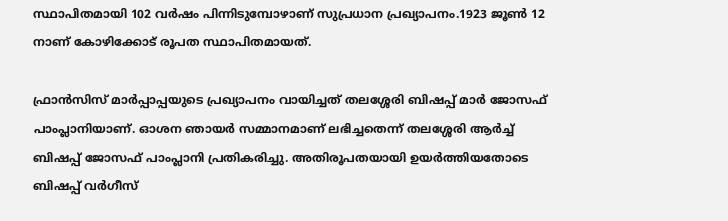സ്ഥാപിതമായി 102 വർഷം പിന്നിടുമ്പോഴാണ് സുപ്രധാന പ്രഖ്യാപനം.1923 ജൂൺ 12 നാണ് കോഴിക്കോട് രൂപത സ്ഥാപിതമായത്.

ഫ്രാന്‍സിസ് മാര്‍പ്പാപ്പയുടെ പ്രഖ്യാപനം വായിച്ചത് തലശ്ശേരി ബിഷപ്പ് മാർ ജോസഫ് പാംപ്ലാനിയാണ്. ഓശന ഞായർ സമ്മാനമാണ് ലഭിച്ചതെന്ന് തലശ്ശേരി ആർച്ച് ബിഷപ്പ് ജോസഫ് പാംപ്ലാനി പ്രതികരിച്ചു. അതിരൂപതയായി ഉയർത്തിയതോടെ ബിഷപ്പ് വര്‍ഗീസ്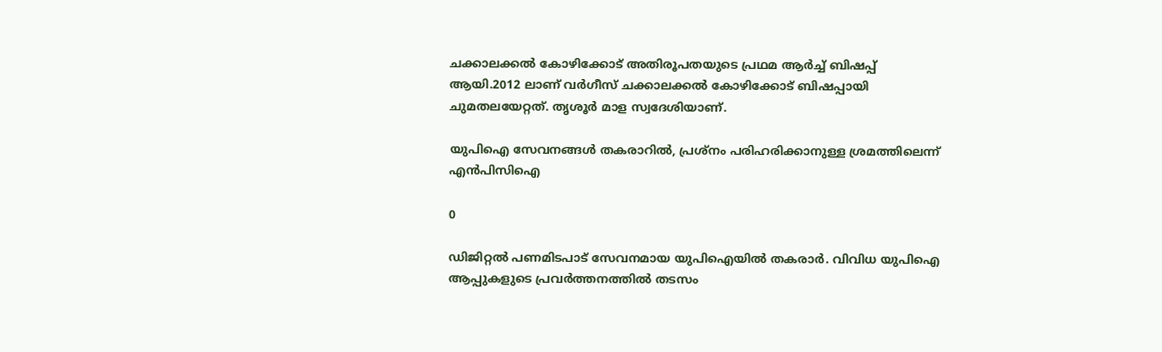ചക്കാലക്കല്‍ കോഴിക്കോട് അതിരൂപതയുടെ പ്രഥമ ആര്‍ച്ച് ബിഷപ്പ് ആയി.2012 ലാണ് വര്‍ഗീസ് ചക്കാലക്കല്‍ കോഴിക്കോട് ബിഷപ്പായി ചുമതലയേറ്റത്. തൃശൂര്‍ മാള സ്വദേശിയാണ്.

യുപിഐ സേവനങ്ങള്‍ തകരാറില്‍, പ്രശ്‌നം പരിഹരിക്കാനുള്ള ശ്രമത്തിലെന്ന് എന്‍പിസിഐ

0

ഡിജിറ്റല്‍ പണമിടപാട് സേവനമായ യുപിഐയില്‍ തകരാര്‍. വിവിധ യുപിഐ ആപ്പുകളുടെ പ്രവര്‍ത്തനത്തില്‍ തടസം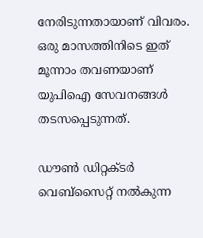നേരിടുന്നതായാണ് വിവരം. ഒരു മാസത്തിനിടെ ഇത് മൂന്നാം തവണയാണ് യുപിഐ സേവനങ്ങള്‍ തടസപ്പെടുന്നത്.

ഡൗണ്‍ ഡിറ്റക്ടര്‍ വെബ്‌സൈറ്റ് നല്‍കുന്ന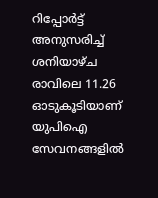റിപ്പോര്‍ട്ട് അനുസരിച്ച് ശനിയാഴ്ച രാവിലെ 11.26 ഓടുകൂടിയാണ് യുപിഐ സേവനങ്ങളില്‍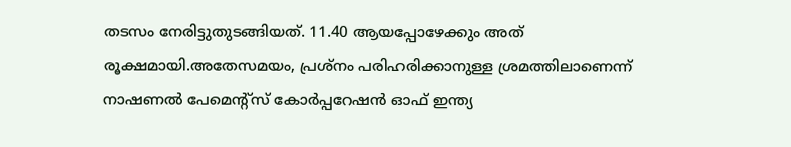തടസം നേരിട്ടുതുടങ്ങിയത്. 11.40 ആയപ്പോഴേക്കും അത് രൂക്ഷമായി.അതേസമയം, പ്രശ്‌നം പരിഹരിക്കാനുള്ള ശ്രമത്തിലാണെന്ന് നാഷണല്‍ പേമെന്റ്‌സ് കോര്‍പ്പറേഷന്‍ ഓഫ് ഇന്ത്യ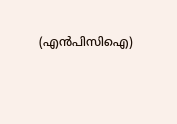(എന്‍പിസിഐ)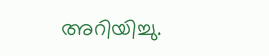അറിയിച്ചു.